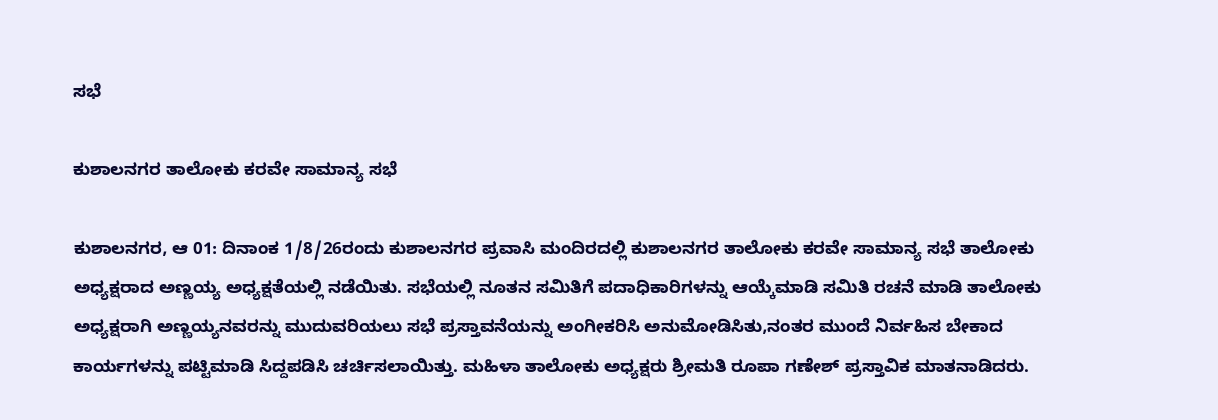ಸಭೆ

ಕುಶಾಲನಗರ ತಾಲೋಕು ಕರವೇ ಸಾಮಾನ್ಯ ಸಭೆ

ಕುಶಾಲನಗರ, ಆ 01: ದಿನಾಂಕ 1/8/26ರಂದು ಕುಶಾಲನಗರ ಪ್ರವಾಸಿ ಮಂದಿರದಲ್ಲಿ ಕುಶಾಲನಗರ ತಾಲೋಕು ಕರವೇ ಸಾಮಾನ್ಯ ಸಭೆ ತಾಲೋಕು ಅಧ್ಯಕ್ಷರಾದ ಅಣ್ಣಯ್ಯ ಅಧ್ಯಕ್ಷತೆಯಲ್ಲಿ ನಡೆಯಿತು. ಸಭೆಯಲ್ಲಿ ನೂತನ ಸಮಿತಿಗೆ ಪದಾಧಿಕಾರಿಗಳನ್ನು ಆಯ್ಕೆಮಾಡಿ ಸಮಿತಿ ರಚನೆ ಮಾಡಿ ತಾಲೋಕು ಅಧ್ಯಕ್ಷರಾಗಿ ಅಣ್ಣಯ್ಯನವರನ್ನು ಮುದುವರಿಯಲು ಸಭೆ ಪ್ರಸ್ತಾವನೆಯನ್ನು ಅಂಗೀಕರಿಸಿ ಅನುಮೋಡಿಸಿತು,ನಂತರ ಮುಂದೆ ನಿರ್ವಹಿಸ ಬೇಕಾದ ಕಾರ್ಯಗಳನ್ನು ಪಟ್ಟಿಮಾಡಿ ಸಿದ್ದಪಡಿಸಿ ಚರ್ಚಿಸಲಾಯಿತ್ತು. ಮಹಿಳಾ ತಾಲೋಕು ಅಧ್ಯಕ್ಷರು ಶ್ರೀಮತಿ ರೂಪಾ ಗಣೇಶ್ ಪ್ರಸ್ತಾವಿಕ ಮಾತನಾಡಿದರು.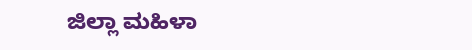ಜಿಲ್ಲಾ ಮಹಿಳಾ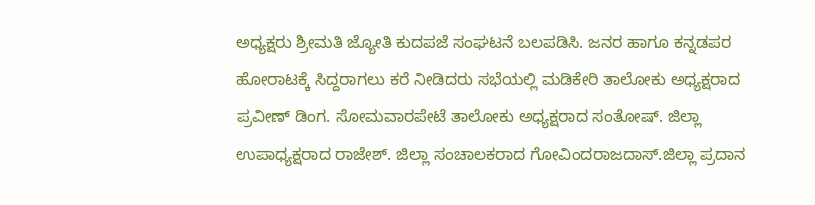ಅಧ್ಯಕ್ಷರು ಶ್ರೀಮತಿ ಜ್ಯೋತಿ ಕುದಪಜೆ ಸಂಘಟನೆ ಬಲಪಡಿಸಿ. ಜನರ ಹಾಗೂ ಕನ್ನಡಪರ ಹೋರಾಟಕ್ಕೆ ಸಿದ್ದರಾಗಲು ಕರೆ ನೀಡಿದರು ಸಭೆಯಲ್ಲಿ ಮಡಿಕೇರಿ ತಾಲೋಕು ಅಧ್ಯಕ್ಷರಾದ ಪ್ರವೀಣ್ ಡಿಂಗ. ಸೋಮವಾರಪೇಟೆ ತಾಲೋಕು ಅಧ್ಯಕ್ಷರಾದ ಸಂತೋಷ್. ಜಿಲ್ಲಾ ಉಪಾಧ್ಯಕ್ಷರಾದ ರಾಜೇಶ್. ಜಿಲ್ಲಾ ಸಂಚಾಲಕರಾದ ಗೋವಿಂದರಾಜದಾಸ್.ಜಿಲ್ಲಾ ಪ್ರದಾನ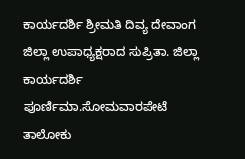ಕಾರ್ಯದರ್ಶಿ ಶ್ರೀಮತಿ ದಿವ್ಯ ದೇವಾಂಗ ಜಿಲ್ಲಾ ಉಪಾಧ್ಯಕ್ಷರಾದ ಸುಪ್ರಿತಾ. ಜಿಲ್ಲಾ ಕಾರ್ಯದರ್ಶಿ ಪೂರ್ಣಿಮಾ.ಸೋಮವಾರಪೇಟೆ ತಾಲೋಕು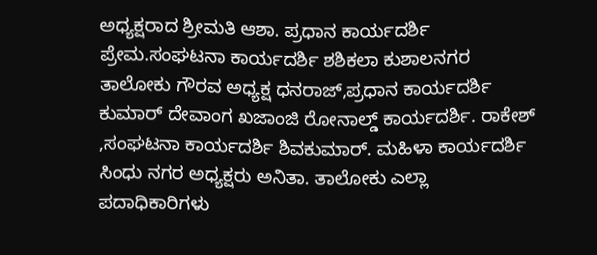ಅಧ್ಯಕ್ಷರಾದ ಶ್ರೀಮತಿ ಆಶಾ. ಪ್ರಧಾನ ಕಾರ್ಯದರ್ಶಿ ಪ್ರೇಮ.ಸಂಘಟನಾ ಕಾರ್ಯದರ್ಶಿ ಶಶಿಕಲಾ ಕುಶಾಲನಗರ ತಾಲೋಕು ಗೌರವ ಅಧ್ಯಕ್ಷ ಧನರಾಜ್,ಪ್ರಧಾನ ಕಾರ್ಯದರ್ಶಿ ಕುಮಾರ್ ದೇವಾಂಗ ಖಜಾಂಜಿ ರೋನಾಲ್ಡ್ ಕಾರ್ಯದರ್ಶಿ. ರಾಕೇಶ್ ,ಸಂಘಟನಾ ಕಾರ್ಯದರ್ಶಿ ಶಿವಕುಮಾರ್. ಮಹಿಳಾ ಕಾರ್ಯದರ್ಶಿ ಸಿಂಧು ನಗರ ಅಧ್ಯಕ್ಷರು ಅನಿತಾ. ತಾಲೋಕು ಎಲ್ಲಾ ಪದಾಧಿಕಾರಿಗಳು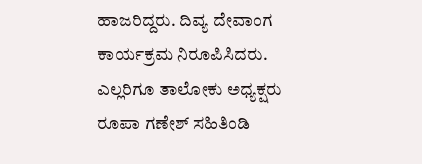ಹಾಜರಿದ್ದರು. ದಿವ್ಯ ದೇವಾಂಗ ಕಾರ್ಯಕ್ರಮ ನಿರೂಪಿಸಿದರು. ಎಲ್ಲರಿಗೂ ತಾಲೋಕು ಅಧ್ಯಕ್ಷರು ರೂಪಾ ಗಣೇಶ್ ಸಹಿತಿಂಡಿ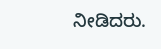ನೀಡಿದರು.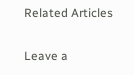Related Articles

Leave a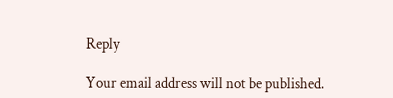Reply

Your email address will not be published.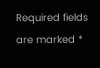Required fields are marked *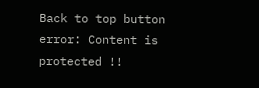Back to top button
error: Content is protected !!